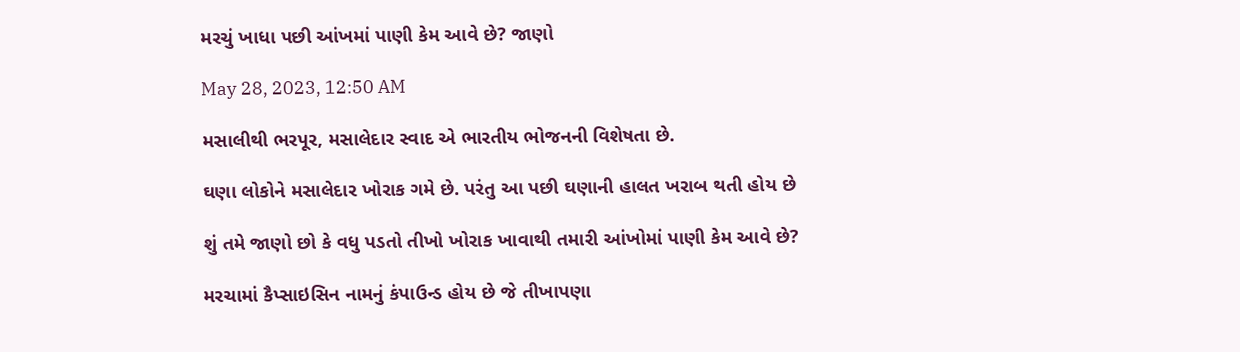મરચું ખાધા પછી આંખમાં પાણી કેમ આવે છે? જાણો

May 28, 2023, 12:50 AM

મસાલીથી ભરપૂર, મસાલેદાર સ્વાદ એ ભારતીય ભોજનની વિશેષતા છે.

ઘણા લોકોને મસાલેદાર ખોરાક ગમે છે. પરંતુ આ પછી ઘણાની હાલત ખરાબ થતી હોય છે

શું તમે જાણો છો કે વધુ પડતો તીખો ખોરાક ખાવાથી તમારી આંખોમાં પાણી કેમ આવે છે?

મરચામાં કૈપ્સાઇસિન નામનું કંપાઉન્ડ હોય છે જે તીખાપણા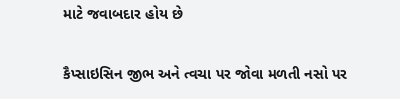માટે જવાબદાર હોય છે

કૈપ્સાઇસિન જીભ અને ત્વચા પર જોવા મળતી નસો પર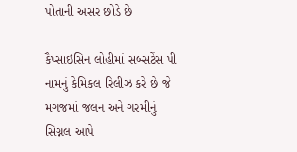પોતાની અસર છોડે છે

કૈપ્સાઇસિન લોહીમાં સબ્સટેંસ પી નામનું કેમિકલ રિલીઝ કરે છે જે મગજમાં જલન અને ગરમીનું સિગ્નલ આપે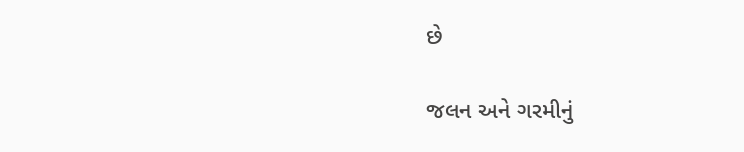છે

જલન અને ગરમીનું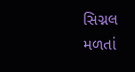સિગ્નલ મળતાં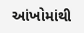આંખોમાંથી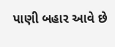પાણી બહાર આવે છે